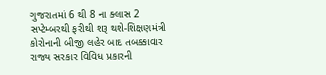ગુજરાતમાં 6 થી 8 ના ક્લાસ 2 સપ્ટેમ્બરથી ફરીથી શરૂ થશે-શિક્ષણમંત્રી
કોરોનાની બીજી લહેર બાદ તબક્કાવાર રાજ્ય સરકાર વિવિધ પ્રકારની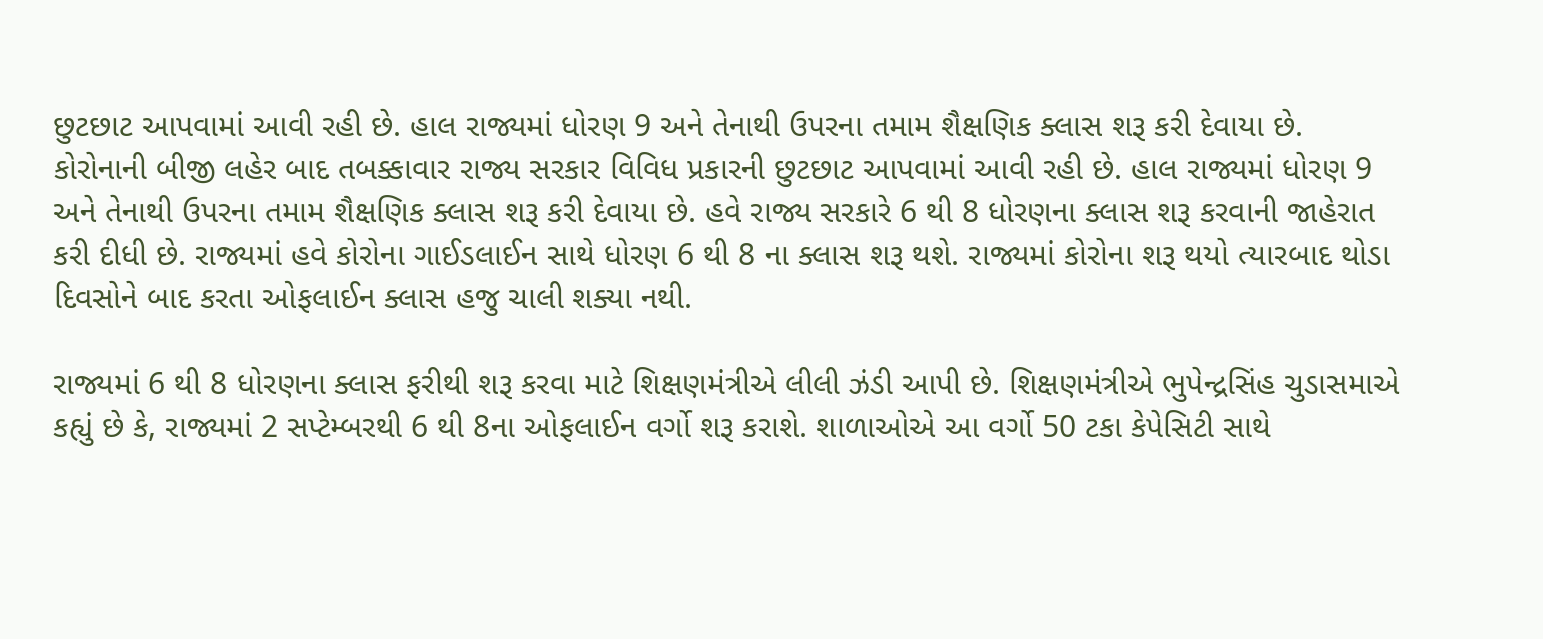છુટછાટ આપવામાં આવી રહી છે. હાલ રાજ્યમાં ધોરણ 9 અને તેનાથી ઉપરના તમામ શૈક્ષણિક ક્લાસ શરૂ કરી દેવાયા છે.
કોરોનાની બીજી લહેર બાદ તબક્કાવાર રાજ્ય સરકાર વિવિધ પ્રકારની છુટછાટ આપવામાં આવી રહી છે. હાલ રાજ્યમાં ધોરણ 9 અને તેનાથી ઉપરના તમામ શૈક્ષણિક ક્લાસ શરૂ કરી દેવાયા છે. હવે રાજ્ય સરકારે 6 થી 8 ધોરણના ક્લાસ શરૂ કરવાની જાહેરાત કરી દીધી છે. રાજ્યમાં હવે કોરોના ગાઈડલાઈન સાથે ધોરણ 6 થી 8 ના ક્લાસ શરૂ થશે. રાજ્યમાં કોરોના શરૂ થયો ત્યારબાદ થોડા દિવસોને બાદ કરતા ઓફલાઈન ક્લાસ હજુ ચાલી શક્યા નથી.

રાજ્યમાં 6 થી 8 ધોરણના ક્લાસ ફરીથી શરૂ કરવા માટે શિક્ષણમંત્રીએ લીલી ઝંડી આપી છે. શિક્ષણમંત્રીએ ભુપેન્દ્રસિંહ ચુડાસમાએ કહ્યું છે કે, રાજ્યમાં 2 સપ્ટેમ્બરથી 6 થી 8ના ઓફલાઈન વર્ગો શરૂ કરાશે. શાળાઓએ આ વર્ગો 50 ટકા કેપેસિટી સાથે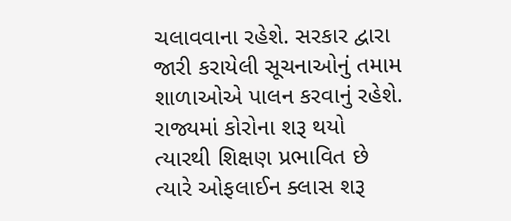ચલાવવાના રહેશે. સરકાર દ્વારા જારી કરાયેલી સૂચનાઓનું તમામ શાળાઓએ પાલન કરવાનું રહેશે.
રાજ્યમાં કોરોના શરૂ થયો ત્યારથી શિક્ષણ પ્રભાવિત છે ત્યારે ઓફલાઈન ક્લાસ શરૂ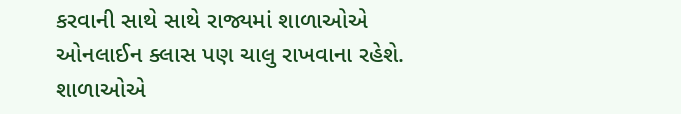કરવાની સાથે સાથે રાજ્યમાં શાળાઓએ ઓનલાઈન ક્લાસ પણ ચાલુ રાખવાના રહેશે. શાળાઓએ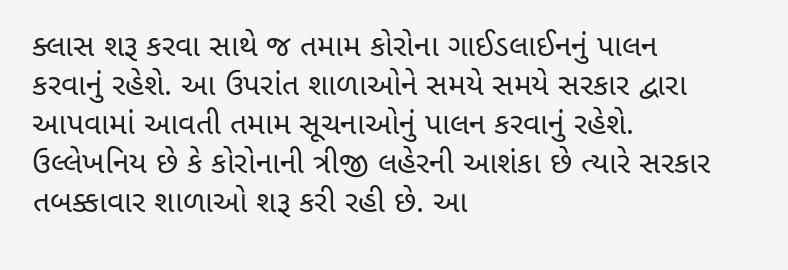ક્લાસ શરૂ કરવા સાથે જ તમામ કોરોના ગાઈડલાઈનનું પાલન કરવાનું રહેશે. આ ઉપરાંત શાળાઓને સમયે સમયે સરકાર દ્વારા આપવામાં આવતી તમામ સૂચનાઓનું પાલન કરવાનું રહેશે.
ઉલ્લેખનિય છે કે કોરોનાની ત્રીજી લહેરની આશંકા છે ત્યારે સરકાર તબક્કાવાર શાળાઓ શરૂ કરી રહી છે. આ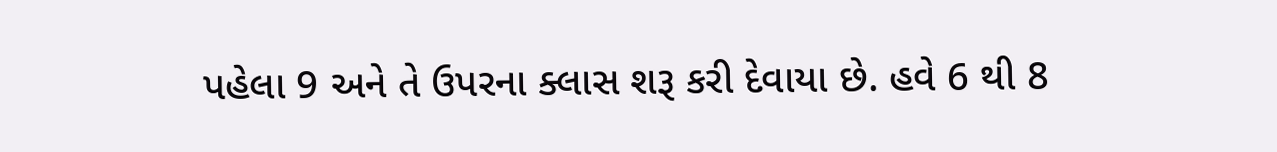પહેલા 9 અને તે ઉપરના ક્લાસ શરૂ કરી દેવાયા છે. હવે 6 થી 8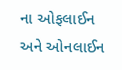ના ઓફલાઈન અને ઓનલાઈન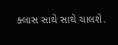ક્લાસ સાથે સાથે ચાલશે.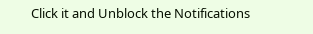Click it and Unblock the Notifications